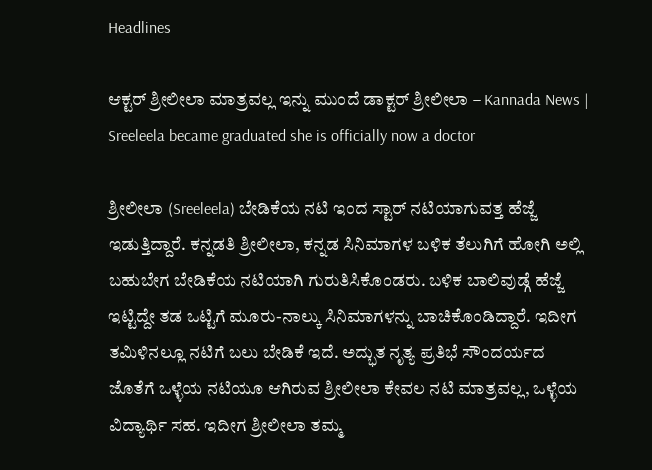Headlines

ಆಕ್ಟರ್ ಶ್ರೀಲೀಲಾ ಮಾತ್ರವಲ್ಲ ಇನ್ನು ಮುಂದೆ ಡಾಕ್ಟರ್ ಶ್ರೀಲೀಲಾ – Kannada News | Sreeleela became graduated she is officially now a doctor

ಶ್ರೀಲೀಲಾ (Sreeleela) ಬೇಡಿಕೆಯ ನಟಿ ಇಂದ ಸ್ಟಾರ್ ನಟಿಯಾಗುವತ್ತ ಹೆಜ್ಜೆ ಇಡುತ್ತಿದ್ದಾರೆ. ಕನ್ನಡತಿ ಶ್ರೀಲೀಲಾ, ಕನ್ನಡ ಸಿನಿಮಾಗಳ ಬಳಿಕ ತೆಲುಗಿಗೆ ಹೋಗಿ ಅಲ್ಲಿ ಬಹುಬೇಗ ಬೇಡಿಕೆಯ ನಟಿಯಾಗಿ ಗುರುತಿಸಿಕೊಂಡರು. ಬಳಿಕ ಬಾಲಿವುಡ್ಗೆ ಹೆಜ್ಜೆ ಇಟ್ಟಿದ್ದೇ ತಡ ಒಟ್ಟಿಗೆ ಮೂರು-ನಾಲ್ಕು ಸಿನಿಮಾಗಳನ್ನು ಬಾಚಿಕೊಂಡಿದ್ದಾರೆ. ಇದೀಗ ತಮಿಳಿನಲ್ಲೂ ನಟಿಗೆ ಬಲು ಬೇಡಿಕೆ ಇದೆ. ಅದ್ಭುತ ನೃತ್ಯ ಪ್ರತಿಭೆ ಸೌಂದರ್ಯದ ಜೊತೆಗೆ ಒಳ್ಳೆಯ ನಟಿಯೂ ಆಗಿರುವ ಶ್ರೀಲೀಲಾ ಕೇವಲ ನಟಿ ಮಾತ್ರವಲ್ಲ, ಒಳ್ಳೆಯ ವಿದ್ಯಾರ್ಥಿ ಸಹ. ಇದೀಗ ಶ್ರೀಲೀಲಾ ತಮ್ಮ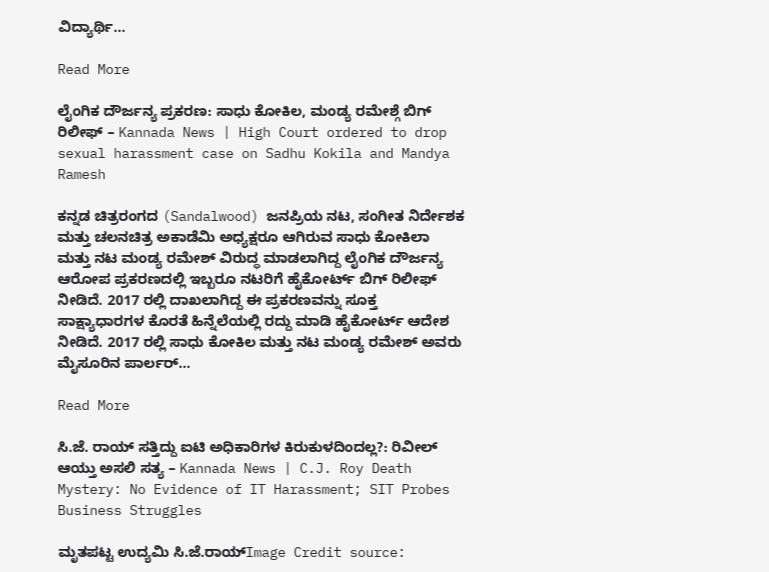ವಿದ್ಯಾರ್ಥಿ…

Read More

ಲೈಂಗಿಕ ದೌರ್ಜನ್ಯ ಪ್ರಕರಣ: ಸಾಧು ಕೋಕಿಲ, ಮಂಡ್ಯ ರಮೇಶ್ಗೆ ಬಿಗ್ ರಿಲೀಫ್ – Kannada News | High Court ordered to drop sexual harassment case on Sadhu Kokila and Mandya Ramesh

ಕನ್ನಡ ಚಿತ್ರರಂಗದ (Sandalwood) ಜನಪ್ರಿಯ ನಟ, ಸಂಗೀತ ನಿರ್ದೇಶಕ ಮತ್ತು ಚಲನಚಿತ್ರ ಅಕಾಡೆಮಿ ಅಧ್ಯಕ್ಷರೂ ಆಗಿರುವ ಸಾಧು ಕೋಕಿಲಾ ಮತ್ತು ನಟ ಮಂಡ್ಯ ರಮೇಶ್ ವಿರುದ್ಧ ಮಾಡಲಾಗಿದ್ದ ಲೈಂಗಿಕ ದೌರ್ಜನ್ಯ ಆರೋಪ ಪ್ರಕರಣದಲ್ಲಿ ಇಬ್ಬರೂ ನಟರಿಗೆ ಹೈಕೋರ್ಟ್ ಬಿಗ್ ರಿಲೀಫ್ ನೀಡಿದೆ. 2017 ರಲ್ಲಿ ದಾಖಲಾಗಿದ್ದ ಈ ಪ್ರಕರಣವನ್ನು ಸೂಕ್ತ ಸಾಕ್ಷ್ಯಾಧಾರಗಳ ಕೊರತೆ ಹಿನ್ನೆಲೆಯಲ್ಲಿ ರದ್ದು ಮಾಡಿ ಹೈಕೋರ್ಟ್ ಆದೇಶ ನೀಡಿದೆ. 2017 ರಲ್ಲಿ ಸಾಧು ಕೋಕಿಲ ಮತ್ತು ನಟ ಮಂಡ್ಯ ರಮೇಶ್ ಅವರು ಮೈಸೂರಿನ ಪಾರ್ಲರ್…

Read More

ಸಿ.ಜೆ. ರಾಯ್ ಸತ್ತಿದ್ದು ಐಟಿ ಅಧಿಕಾರಿಗಳ ಕಿರುಕುಳದಿಂದಲ್ಲ?: ರಿವೀಲ್ ಆಯ್ತು ಅಸಲಿ ಸತ್ಯ – Kannada News | C.J. Roy Death Mystery: No Evidence of IT Harassment; SIT Probes Business Struggles

ಮೃತಪಟ್ಟ ಉದ್ಯಮಿ ಸಿ.ಜೆ.ರಾಯ್Image Credit source: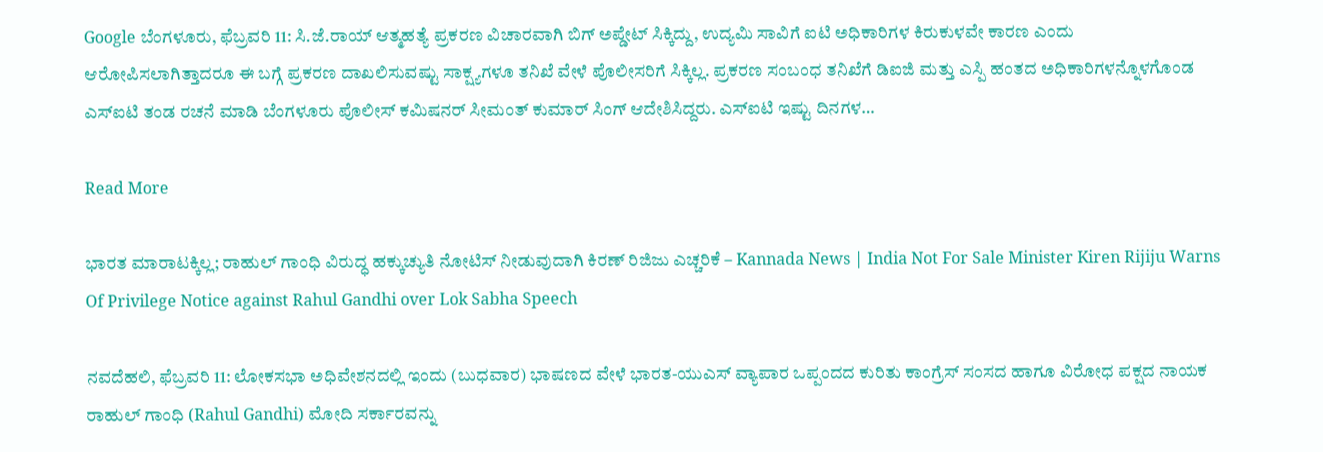Google ಬೆಂಗಳೂರು, ಫೆಬ್ರವರಿ 11: ಸಿ.ಜೆ.ರಾಯ್ ಆತ್ಮಹತ್ಯೆ ಪ್ರಕರಣ ವಿಚಾರವಾಗಿ ಬಿಗ್ ಅಪ್ಡೇಟ್ ಸಿಕ್ಕಿದ್ದು, ಉದ್ಯಮಿ ಸಾವಿಗೆ ಐಟಿ ಅಧಿಕಾರಿಗಳ ಕಿರುಕುಳವೇ ಕಾರಣ ಎಂದು ಆರೋಪಿಸಲಾಗಿತ್ತಾದರೂ ಈ ಬಗ್ಗೆ ಪ್ರಕರಣ ದಾಖಲಿಸುವಷ್ಟು ಸಾಕ್ಷ್ಯಗಳೂ ತನಿಖೆ ವೇಳೆ ಪೊಲೀಸರಿಗೆ ಸಿಕ್ಕಿಲ್ಲ. ಪ್ರಕರಣ ಸಂಬಂಧ ತನಿಖೆಗೆ ಡಿಐಜಿ ಮತ್ತು ಎಸ್ಪಿ ಹಂತದ ಅಧಿಕಾರಿಗಳನ್ನೊಳಗೊಂಡ ಎಸ್ಐಟಿ ತಂಡ ರಚನೆ ಮಾಡಿ ಬೆಂಗಳೂರು ಪೊಲೀಸ್ ಕಮಿಷನರ್ ಸೀಮಂತ್ ಕುಮಾರ್ ಸಿಂಗ್ ಆದೇಶಿಸಿದ್ದರು. ಎಸ್ಐಟಿ ಇಷ್ಟು ದಿನಗಳ…

Read More

ಭಾರತ ಮಾರಾಟಕ್ಕಿಲ್ಲ; ರಾಹುಲ್ ಗಾಂಧಿ ವಿರುದ್ಧ ಹಕ್ಕುಚ್ಯುತಿ ನೋಟಿಸ್ ನೀಡುವುದಾಗಿ ಕಿರಣ್ ರಿಜಿಜು ಎಚ್ಚರಿಕೆ – Kannada News | India Not For Sale Minister Kiren Rijiju Warns Of Privilege Notice against Rahul Gandhi over Lok Sabha Speech

ನವದೆಹಲಿ, ಫೆಬ್ರವರಿ 11: ಲೋಕಸಭಾ ಅಧಿವೇಶನದಲ್ಲಿ ಇಂದು (ಬುಧವಾರ) ಭಾಷಣದ ವೇಳೆ ಭಾರತ-ಯುಎಸ್ ವ್ಯಾಪಾರ ಒಪ್ಪಂದದ ಕುರಿತು ಕಾಂಗ್ರೆಸ್ ಸಂಸದ ಹಾಗೂ ವಿರೋಧ ಪಕ್ಷದ ನಾಯಕ ರಾಹುಲ್ ಗಾಂಧಿ (Rahul Gandhi) ಮೋದಿ ಸರ್ಕಾರವನ್ನು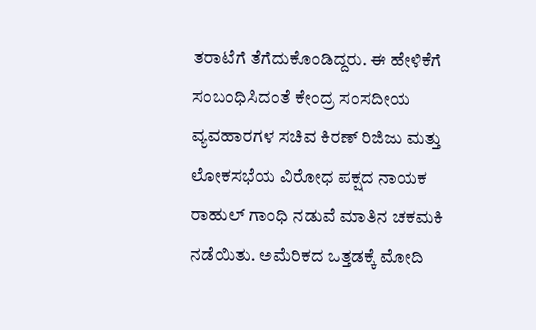ತರಾಟೆಗೆ ತೆಗೆದುಕೊಂಡಿದ್ದರು. ಈ ಹೇಳಿಕೆಗೆ ಸಂಬಂಧಿಸಿದಂತೆ ಕೇಂದ್ರ ಸಂಸದೀಯ ವ್ಯವಹಾರಗಳ ಸಚಿವ ಕಿರಣ್ ರಿಜಿಜು ಮತ್ತು ಲೋಕಸಭೆಯ ವಿರೋಧ ಪಕ್ಷದ ನಾಯಕ ರಾಹುಲ್ ಗಾಂಧಿ ನಡುವೆ ಮಾತಿನ ಚಕಮಕಿ ನಡೆಯಿತು. ಅಮೆರಿಕದ ಒತ್ತಡಕ್ಕೆ ಮೋದಿ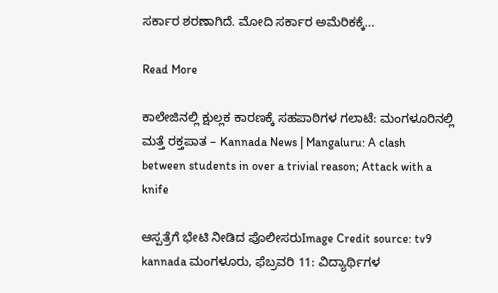ಸರ್ಕಾರ ಶರಣಾಗಿದೆ. ಮೋದಿ ಸರ್ಕಾರ ಅಮೆರಿಕಕ್ಕೆ…

Read More

ಕಾಲೇಜಿನಲ್ಲಿ ಕ್ಷುಲ್ಲಕ ಕಾರಣಕ್ಕೆ ಸಹಪಾಠಿಗಳ ಗಲಾಟೆ: ಮಂಗಳೂರಿನಲ್ಲಿ ಮತ್ತೆ ರಕ್ತಪಾತ – Kannada News | Mangaluru: A clash between students in over a trivial reason; Attack with a knife

ಆಸ್ಪತ್ರೆ‌ಗೆ ಭೇಟಿ ನೀಡಿದ ಪೊಲೀಸರುImage Credit source: tv9 kannada ಮಂಗಳೂರು, ಫೆಬ್ರವರಿ 11: ವಿದ್ಯಾರ್ಥಿಗಳ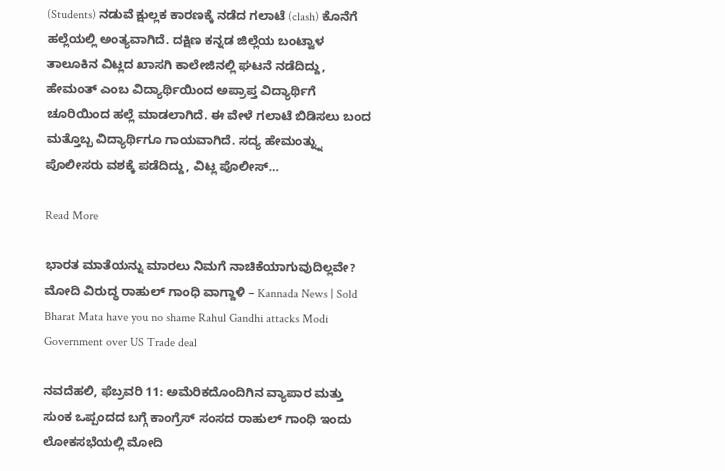(Students) ನಡುವೆ ಕ್ಷುಲ್ಲಕ ಕಾರಣಕ್ಕೆ ನಡೆದ ಗಲಾಟೆ (clash) ಕೊನೆಗೆ ಹಲ್ಲೆಯಲ್ಲಿ ಅಂತ್ಯವಾಗಿದೆ. ದಕ್ಷಿಣ ಕನ್ನಡ ಜಿಲ್ಲೆಯ ಬಂಟ್ವಾಳ ತಾಲೂಕಿನ ವಿಟ್ಲದ ಖಾಸಗಿ ಕಾಲೇಜಿನಲ್ಲಿ ಘಟನೆ ನಡೆದಿದ್ದು, ಹೇಮಂತ್ ಎಂಬ ವಿದ್ಯಾರ್ಥಿಯಿಂದ ಅಪ್ರಾಪ್ತ ವಿದ್ಯಾರ್ಥಿಗೆ ಚೂರಿಯಿಂದ ಹಲ್ಲೆ ಮಾಡಲಾಗಿದೆ. ಈ ವೇಳೆ ಗಲಾಟೆ ಬಿಡಿಸಲು ಬಂದ ಮತ್ತೊಬ್ಬ ವಿದ್ಯಾರ್ಥಿಗೂ ಗಾಯವಾಗಿದೆ. ಸದ್ಯ ಹೇಮಂತ್ನ್ನು ಪೊಲೀಸರು ವಶಕ್ಕೆ ಪಡೆದಿದ್ದು, ವಿಟ್ಲ ಪೊಲೀಸ್…

Read More

ಭಾರತ ಮಾತೆಯನ್ನು ಮಾರಲು ನಿಮಗೆ ನಾಚಿಕೆಯಾಗುವುದಿಲ್ಲವೇ? ಮೋದಿ ವಿರುದ್ಧ ರಾಹುಲ್ ಗಾಂಧಿ ವಾಗ್ದಾಳಿ – Kannada News | Sold Bharat Mata have you no shame Rahul Gandhi attacks Modi Government over US Trade deal

ನವದೆಹಲಿ, ಫೆಬ್ರವರಿ 11: ಅಮೆರಿಕದೊಂದಿಗಿನ ವ್ಯಾಪಾರ ಮತ್ತು ಸುಂಕ ಒಪ್ಪಂದದ ಬಗ್ಗೆ ಕಾಂಗ್ರೆಸ್ ಸಂಸದ ರಾಹುಲ್ ಗಾಂಧಿ ಇಂದು ಲೋಕಸಭೆಯಲ್ಲಿ ಮೋದಿ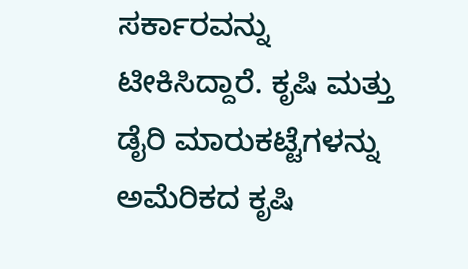ಸರ್ಕಾರವನ್ನು ಟೀಕಿಸಿದ್ದಾರೆ. ಕೃಷಿ ಮತ್ತು ಡೈರಿ ಮಾರುಕಟ್ಟೆಗಳನ್ನು ಅಮೆರಿಕದ ಕೃಷಿ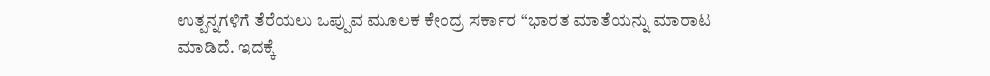ಉತ್ಪನ್ನಗಳಿಗೆ ತೆರೆಯಲು ಒಪ್ಪುವ ಮೂಲಕ ಕೇಂದ್ರ ಸರ್ಕಾರ “ಭಾರತ ಮಾತೆಯನ್ನು ಮಾರಾಟ ಮಾಡಿದೆ. ಇದಕ್ಕೆ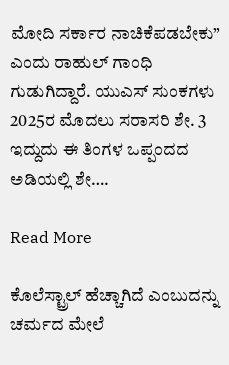ಮೋದಿ ಸರ್ಕಾರ ನಾಚಿಕೆಪಡಬೇಕು” ಎಂದು ರಾಹುಲ್ ಗಾಂಧಿ ಗುಡುಗಿದ್ದಾರೆ. ಯುಎಸ್ ಸುಂಕಗಳು 2025ರ ಮೊದಲು ಸರಾಸರಿ ಶೇ. 3 ಇದ್ದುದು ಈ ತಿಂಗಳ ಒಪ್ಪಂದದ ಅಡಿಯಲ್ಲಿ ಶೇ….

Read More

ಕೊಲೆಸ್ಟ್ರಾಲ್ ಹೆಚ್ಚಾಗಿದೆ ಎಂಬುದನ್ನು ಚರ್ಮದ ಮೇಲೆ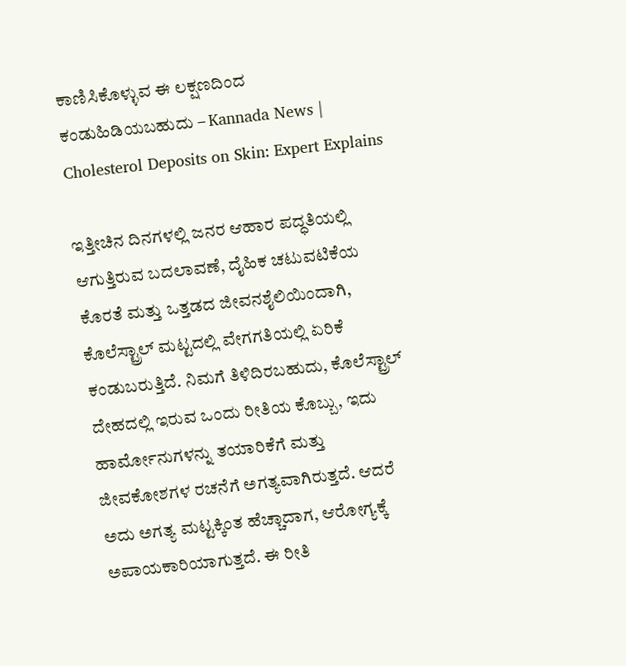ಕಾಣಿಸಿಕೊಳ್ಳುವ ಈ ಲಕ್ಷಣದಿಂದ ಕಂಡುಹಿಡಿಯಬಹುದು – Kannada News | Cholesterol Deposits on Skin: Expert Explains

ಇತ್ತೀಚಿನ ದಿನಗಳಲ್ಲಿ ಜನರ ಆಹಾರ ಪದ್ಧತಿಯಲ್ಲಿ ಆಗುತ್ತಿರುವ ಬದಲಾವಣೆ, ದೈಹಿಕ ಚಟುವಟಿಕೆಯ ಕೊರತೆ ಮತ್ತು ಒತ್ತಡದ ಜೀವನಶೈಲಿಯಿಂದಾಗಿ, ಕೊಲೆಸ್ಟ್ರಾಲ್ ಮಟ್ಟದಲ್ಲಿ ವೇಗಗತಿಯಲ್ಲಿ ಏರಿಕೆ ಕಂಡುಬರುತ್ತಿದೆ. ನಿಮಗೆ ತಿಳಿದಿರಬಹುದು, ಕೊಲೆಸ್ಟ್ರಾಲ್ ದೇಹದಲ್ಲಿ ಇರುವ ಒಂದು ರೀತಿಯ ಕೊಬ್ಬು, ಇದು ಹಾರ್ಮೋನುಗಳನ್ನು ತಯಾರಿಕೆಗೆ ಮತ್ತು ಜೀವಕೋಶಗಳ ರಚನೆಗೆ ಅಗತ್ಯವಾಗಿರುತ್ತದೆ. ಆದರೆ ಅದು ಅಗತ್ಯ ಮಟ್ಟಕ್ಕಿಂತ ಹೆಚ್ಚಾದಾಗ, ಆರೋಗ್ಯಕ್ಕೆ ಅಪಾಯಕಾರಿಯಾಗುತ್ತದೆ. ಈ ರೀತಿ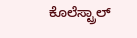ಕೊಲೆಸ್ಟ್ರಾಲ್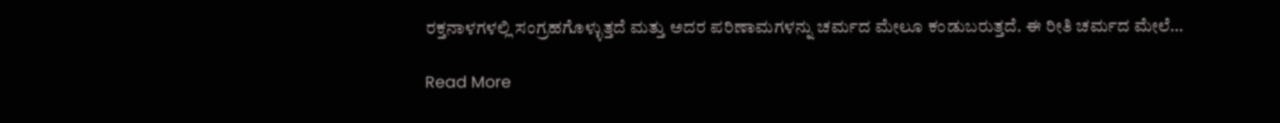ರಕ್ತನಾಳಗಳಲ್ಲಿ ಸಂಗ್ರಹಗೊಳ್ಳುತ್ತದೆ ಮತ್ತು ಅದರ ಪರಿಣಾಮಗಳನ್ನು ಚರ್ಮದ ಮೇಲೂ ಕಂಡುಬರುತ್ತದೆ. ಈ ರೀತಿ ಚರ್ಮದ ಮೇಲೆ…

Read More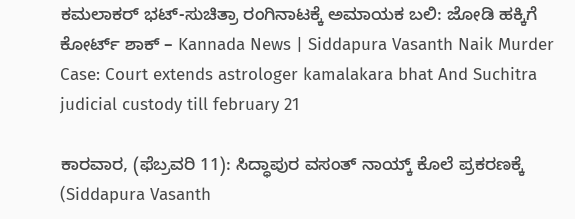ಕಮಲಾಕರ್ ಭಟ್-ಸುಚಿತ್ರಾ ರಂಗಿನಾಟಕ್ಕೆ ಅಮಾಯಕ ಬಲಿ: ಜೋಡಿ ಹಕ್ಕಿಗೆ ಕೋರ್ಟ್ ಶಾಕ್ – Kannada News | Siddapura Vasanth Naik Murder Case: Court extends astrologer kamalakara bhat And Suchitra judicial custody till february 21

ಕಾರವಾರ, (ಫೆಬ್ರವರಿ 11): ಸಿದ್ಧಾಪುರ ವಸಂತ್ ನಾಯ್ಕ್ ಕೊಲೆ ಪ್ರಕರಣಕ್ಕೆ (Siddapura Vasanth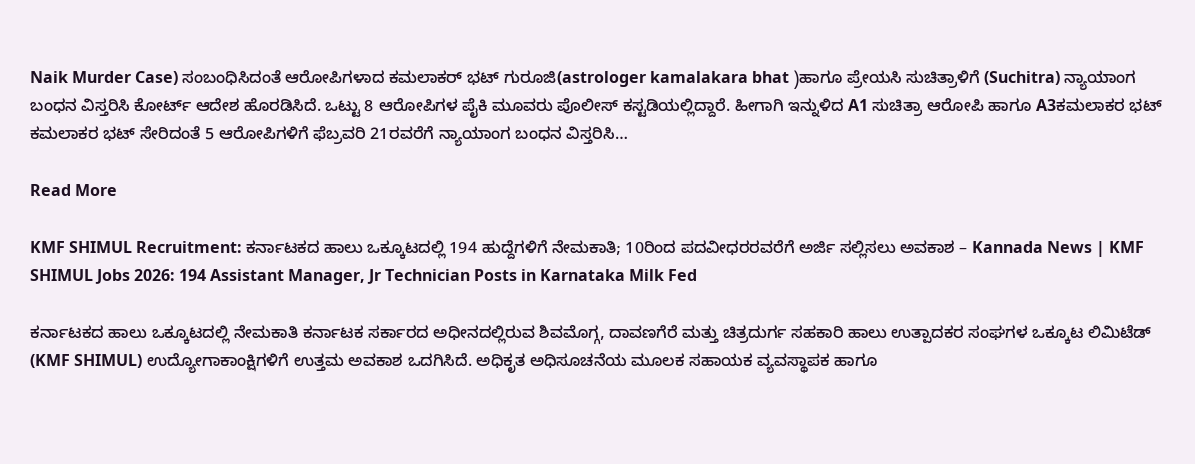Naik Murder Case) ಸಂಬಂಧಿಸಿದಂತೆ ಆರೋಪಿಗಳಾದ ಕಮಲಾಕರ್ ಭಟ್ ಗುರೂಜಿ(astrologer kamalakara bhat )ಹಾಗೂ ಪ್ರೇಯಸಿ ಸುಚಿತ್ರಾಳಿಗೆ (Suchitra) ನ್ಯಾಯಾಂಗ ಬಂಧನ ವಿಸ್ತರಿಸಿ ಕೋರ್ಟ್ ಆದೇಶ ಹೊರಡಿಸಿದೆ. ಒಟ್ಟು 8 ಆರೋಪಿಗಳ ಪೈಕಿ ಮೂವರು ಪೊಲೀಸ್ ಕಸ್ಟಡಿಯಲ್ಲಿದ್ದಾರೆ. ಹೀಗಾಗಿ ಇನ್ನುಳಿದ A1 ಸುಚಿತ್ರಾ ಆರೋಪಿ ಹಾಗೂ A3ಕಮಲಾಕರ ಭಟ್ ಕಮಲಾಕರ ಭಟ್ ಸೇರಿದಂತೆ 5 ಆರೋಪಿಗಳಿಗೆ ಫೆಬ್ರವರಿ 21ರವರೆಗೆ ನ್ಯಾಯಾಂಗ ಬಂಧನ ವಿಸ್ತರಿಸಿ…

Read More

KMF SHIMUL Recruitment: ಕರ್ನಾಟಕದ ಹಾಲು ಒಕ್ಕೂಟದಲ್ಲಿ 194 ಹುದ್ದೆಗಳಿಗೆ ನೇಮಕಾತಿ; 10ರಿಂದ ಪದವೀಧರರವರೆಗೆ ಅರ್ಜಿ ಸಲ್ಲಿಸಲು ಅವಕಾಶ – Kannada News | KMF SHIMUL Jobs 2026: 194 Assistant Manager, Jr Technician Posts in Karnataka Milk Fed

ಕರ್ನಾಟಕದ ಹಾಲು ಒಕ್ಕೂಟದಲ್ಲಿ ನೇಮಕಾತಿ ಕರ್ನಾಟಕ ಸರ್ಕಾರದ ಅಧೀನದಲ್ಲಿರುವ ಶಿವಮೊಗ್ಗ, ದಾವಣಗೆರೆ ಮತ್ತು ಚಿತ್ರದುರ್ಗ ಸಹಕಾರಿ ಹಾಲು ಉತ್ಪಾದಕರ ಸಂಘಗಳ ಒಕ್ಕೂಟ ಲಿಮಿಟೆಡ್ (KMF SHIMUL) ಉದ್ಯೋಗಾಕಾಂಕ್ಷಿಗಳಿಗೆ ಉತ್ತಮ ಅವಕಾಶ ಒದಗಿಸಿದೆ. ಅಧಿಕೃತ ಅಧಿಸೂಚನೆಯ ಮೂಲಕ ಸಹಾಯಕ ವ್ಯವಸ್ಥಾಪಕ ಹಾಗೂ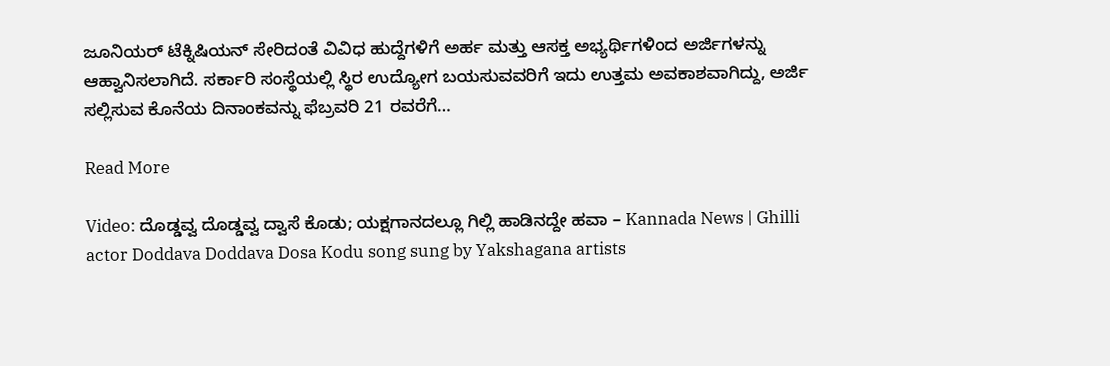ಜೂನಿಯರ್ ಟೆಕ್ನಿಷಿಯನ್ ಸೇರಿದಂತೆ ವಿವಿಧ ಹುದ್ದೆಗಳಿಗೆ ಅರ್ಹ ಮತ್ತು ಆಸಕ್ತ ಅಭ್ಯರ್ಥಿಗಳಿಂದ ಅರ್ಜಿಗಳನ್ನು ಆಹ್ವಾನಿಸಲಾಗಿದೆ. ಸರ್ಕಾರಿ ಸಂಸ್ಥೆಯಲ್ಲಿ ಸ್ಥಿರ ಉದ್ಯೋಗ ಬಯಸುವವರಿಗೆ ಇದು ಉತ್ತಮ ಅವಕಾಶವಾಗಿದ್ದು, ಅರ್ಜಿ ಸಲ್ಲಿಸುವ ಕೊನೆಯ ದಿನಾಂಕವನ್ನು ಫೆಬ್ರವರಿ 21 ರವರೆಗೆ…

Read More

Video: ದೊಡ್ಡವ್ವ ದೊಡ್ಡವ್ವ ದ್ವಾಸೆ ಕೊಡು; ಯಕ್ಷಗಾನದಲ್ಲೂ ಗಿಲ್ಲಿ ಹಾಡಿನದ್ದೇ ಹವಾ – Kannada News | Ghilli actor Doddava Doddava Dosa Kodu song sung by Yakshagana artists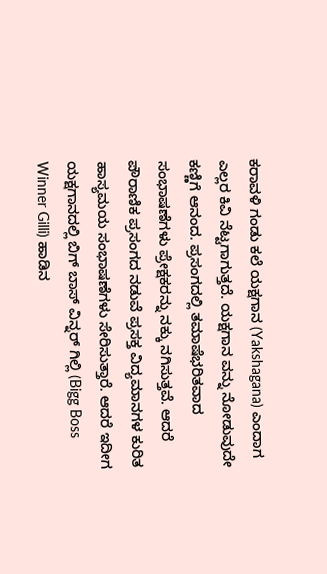ಕರಾವಳಿ ಗಂಡು ಕಲೆ ಯಕ್ಷಗಾನ (Yakshagana) ಎಂದಾಗ ಎಲ್ಲರ ಕಿವಿ ನೆಟ್ಟಗಾಗುತ್ತದೆ. ಯಕ್ಷಗಾನ ವನ್ನು ನೋಡುವುದೇ ಕಣ್ಣಿಗೆ ಆನಂದ. ಪ್ರಸಂಗದಲ್ಲಿ ತಮಾಷೆಭರಿತವಾದ ಸಂಭಾಷಣೆಗಳು ಪ್ರೇಕ್ಷಕರನ್ನು ನಕ್ಕು ನಗಿಸುತ್ತವೆ. ಆದರೆ ಪೌರಾಣಿಕ ಪ್ರಸಂಗದ ನಡುವೆ ಪ್ರಸಕ್ತ ವಿದ್ಯಮಾನಗಳ ಕುರಿತ ಹಾಸ್ಯಮಯ ಸಂಭಾಷಣೆಗಳು ಸೇರಿಸುತ್ತಾರೆ. ಆದರೆ ಇದೀಗ ಯಕ್ಷಗಾನದಲ್ಲಿ ಬಿಗ್ ಬಾಸ್ ವಿನ್ನರ್ ಗಿಲ್ಲಿ (Bigg Boss Winner Gilli) ಹಾಡಿನ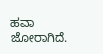ಹವಾ ಜೋರಾಗಿದೆ.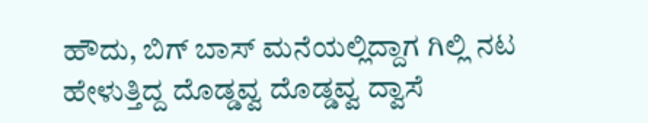ಹೌದು, ಬಿಗ್ ಬಾಸ್ ಮನೆಯಲ್ಲಿದ್ದಾಗ ಗಿಲ್ಲಿ ನಟ ಹೇಳುತ್ತಿದ್ದ ದೊಡ್ಡವ್ವ ದೊಡ್ಡವ್ವ ದ್ವಾಸೆ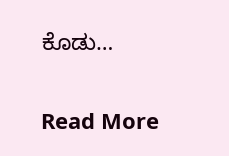ಕೊಡು…

Read More